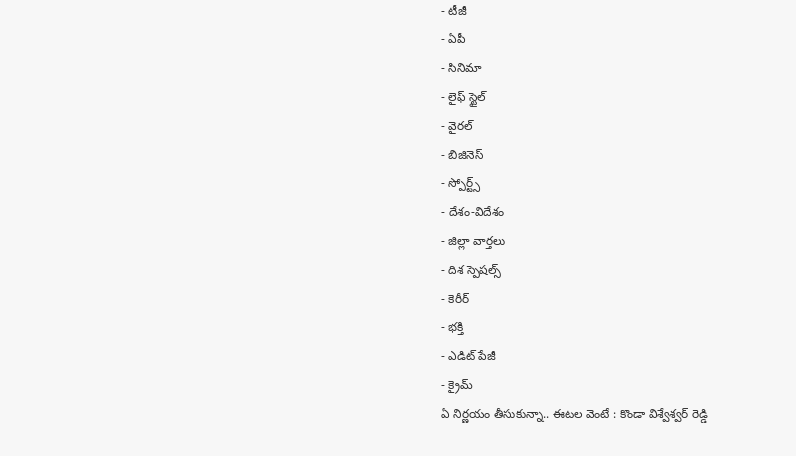- టీజీ
- ఏపీ
- సినిమా
- లైఫ్ స్టైల్
- వైరల్
- బిజినెస్
- స్పోర్ట్స్
- దేశం-విదేశం
- జిల్లా వార్తలు
- దిశ స్పెషల్స్
- కెరీర్
- భక్తి
- ఎడిట్ పేజీ
- క్రైమ్
ఏ నిర్ణయం తీసుకున్నా.. ఈటల వెంటే : కొండా విశ్వేశ్వర్ రెడ్డి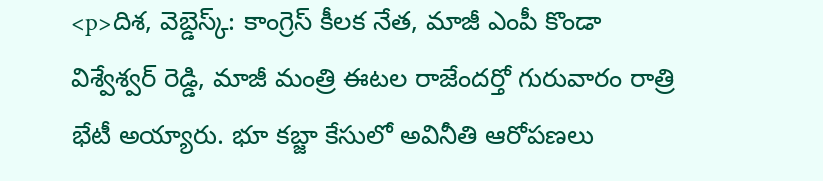<p>దిశ, వెబ్డెస్క్: కాంగ్రెస్ కీలక నేత, మాజీ ఎంపీ కొండా విశ్వేశ్వర్ రెడ్డి, మాజీ మంత్రి ఈటల రాజేందర్తో గురువారం రాత్రి భేటీ అయ్యారు. భూ కబ్జా కేసులో అవినీతి ఆరోపణలు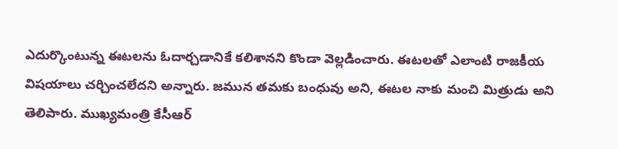ఎదుర్కొంటున్న ఈటలను ఓదార్చడానికే కలిశానని కొండా వెల్లడించారు. ఈటలతో ఎలాంటి రాజకీయ విషయాలు చర్చించలేదని అన్నారు. జమున తమకు బంధువు అని, ఈటల నాకు మంచి మిత్రుడు అని తెలిపారు. ముఖ్యమంత్రి కేసీఆర్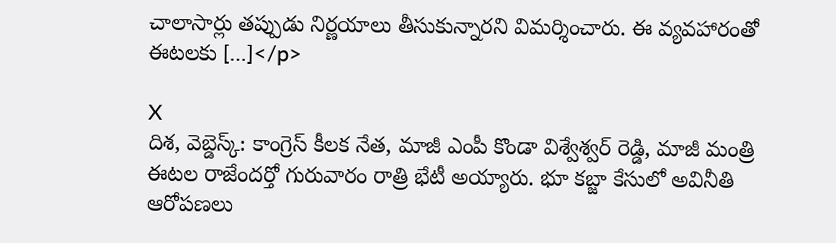చాలాసార్లు తప్పుడు నిర్ణయాలు తీసుకున్నారని విమర్శించారు. ఈ వ్యవహారంతో ఈటలకు […]</p>

X
దిశ, వెబ్డెస్క్: కాంగ్రెస్ కీలక నేత, మాజీ ఎంపీ కొండా విశ్వేశ్వర్ రెడ్డి, మాజీ మంత్రి ఈటల రాజేందర్తో గురువారం రాత్రి భేటీ అయ్యారు. భూ కబ్జా కేసులో అవినీతి ఆరోపణలు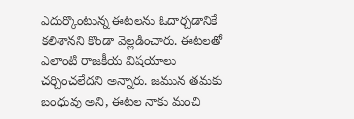ఎదుర్కొంటున్న ఈటలను ఓదార్చడానికే కలిశానని కొండా వెల్లడించారు. ఈటలతో ఎలాంటి రాజకీయ విషయాలు చర్చించలేదని అన్నారు. జమున తమకు బంధువు అని, ఈటల నాకు మంచి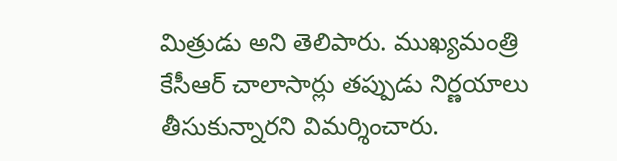మిత్రుడు అని తెలిపారు. ముఖ్యమంత్రి కేసీఆర్ చాలాసార్లు తప్పుడు నిర్ణయాలు తీసుకున్నారని విమర్శించారు.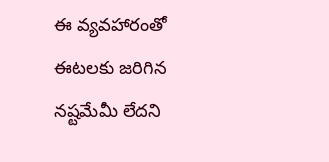ఈ వ్యవహారంతో ఈటలకు జరిగిన నష్టమేమీ లేదని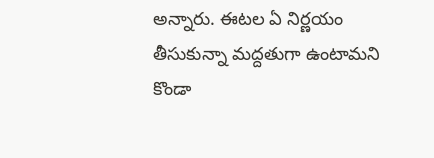అన్నారు. ఈటల ఏ నిర్ణయం తీసుకున్నా మద్దతుగా ఉంటామని కొండా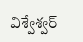విశ్వేశ్వర్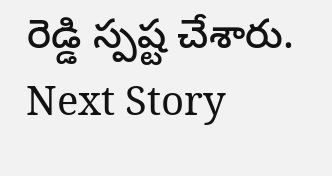రెడ్డి స్పష్ట చేశారు.
Next Story